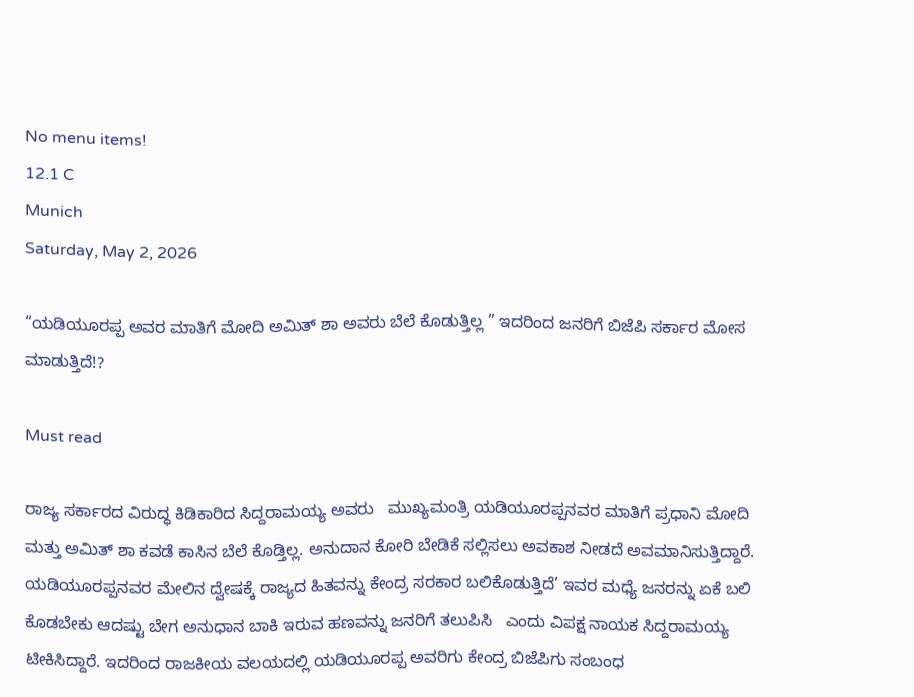No menu items!
12.1 C
Munich
Saturday, May 2, 2026

“ಯಡಿಯೂರಪ್ಪ ಅವರ‌ ಮಾತಿಗೆ ಮೋದಿ ಅಮಿತ್ ಶಾ ಅವರು ಬೆಲೆ ಕೊಡುತ್ತಿಲ್ಲ ” ಇದರಿಂದ ಜನರಿಗೆ ಬಿಜೆಪಿ‌ ಸರ್ಕಾರ ಮೋಸ ಮಾಡುತ್ತಿದೆ!?

Must read

ರಾಜ್ಯ ಸರ್ಕಾರದ ವಿರುದ್ಧ ಕಿಡಿಕಾರಿದ ಸಿದ್ದರಾಮಯ್ಯ ಅವರು   ಮುಖ್ಯಮಂತ್ರಿ ಯಡಿಯೂರಪ್ಪನವರ ಮಾತಿಗೆ ಪ್ರಧಾನಿ ಮೋದಿ ಮತ್ತು ಅಮಿತ್ ಶಾ ಕವಡೆ ಕಾಸಿನ ಬೆಲೆ ಕೊಡ್ತಿಲ್ಲ. ಅನುದಾನ ಕೋರಿ ಬೇಡಿಕೆ ಸಲ್ಲಿಸಲು ಅವಕಾಶ ನೀಡದೆ ಅವಮಾನಿಸುತ್ತಿದ್ದಾರೆ. ಯಡಿಯೂರಪ್ಪನವರ ಮೇಲಿನ ದ್ವೇಷಕ್ಕೆ ರಾಜ್ಯದ ಹಿತವನ್ನು ಕೇಂದ್ರ ಸರಕಾರ ಬಲಿಕೊಡುತ್ತಿದೆ’ ಇವರ ಮಧ್ಯೆ ಜನರನ್ನು ಏಕೆ ಬಲಿ ಕೊಡಬೇಕು ಆದಷ್ಟು ಬೇಗ ಅನುಧಾನ ಬಾಕಿ ಇರುವ ಹಣವನ್ನು ಜನರಿಗೆ ತಲುಪಿಸಿ   ಎಂದು ವಿಪಕ್ಷ ನಾಯಕ ಸಿದ್ದರಾಮಯ್ಯ ಟೀಕಿಸಿದ್ದಾರೆ. ಇದರಿಂದ ರಾಜಕೀಯ ವಲಯದಲ್ಲಿ ಯಡಿಯೂರಪ್ಪ ಅವರಿಗು ಕೇಂದ್ರ ಬಿಜೆಪಿಗು ಸಂಬಂಧ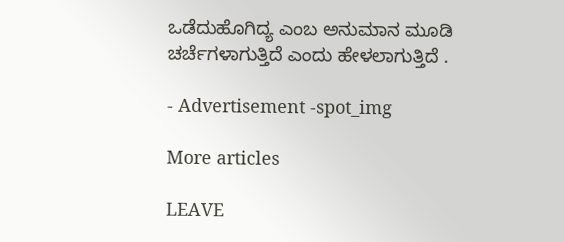ಒಡೆದುಹೊಗಿದ್ಯ ಎಂಬ ಅನುಮಾನ ಮೂಡಿ ಚರ್ಚೆಗಳಾಗುತ್ತಿದೆ ಎಂದು ಹೇಳಲಾಗುತ್ತಿದೆ .

- Advertisement -spot_img

More articles

LEAVE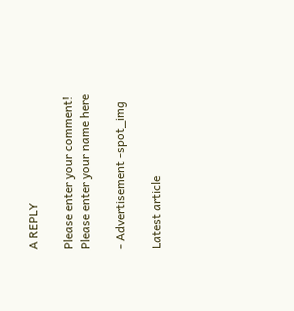A REPLY

Please enter your comment!
Please enter your name here

- Advertisement -spot_img

Latest article